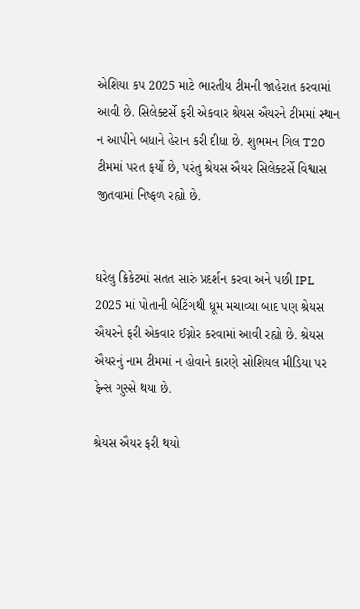એશિયા કપ 2025 માટે ભારતીય ટીમની જાહેરાત કરવામાં આવી છે. સિલેક્ટર્સે ફરી એકવાર શ્રેયસ ઐયરને ટીમમાં સ્થાન ન આપીને બધાને હેરાન કરી દીધા છે. શુભમન ગિલ T20 ટીમમાં પરત ફર્યો છે, પરંતુ શ્રેયસ ઐયર સિલેક્ટર્સે વિશ્વાસ જીતવામાં નિષ્ફળ રહ્યો છે.


ઘરેલુ ક્રિકેટમાં સતત સારું પ્રદર્શન કરવા અને પછી IPL 2025 માં પોતાની બેટિંગથી ધૂમ મચાવ્યા બાદ પણ શ્રેયસ ઐયરને ફરી એકવાર ઈગ્નોર કરવામાં આવી રહ્યો છે. શ્રેયસ ઐયરનું નામ ટીમમાં ન હોવાને કારણે સોશિયલ મીડિયા પર ફેન્સ ગુસ્સે થયા છે.

શ્રેયસ ઐયર ફરી થયો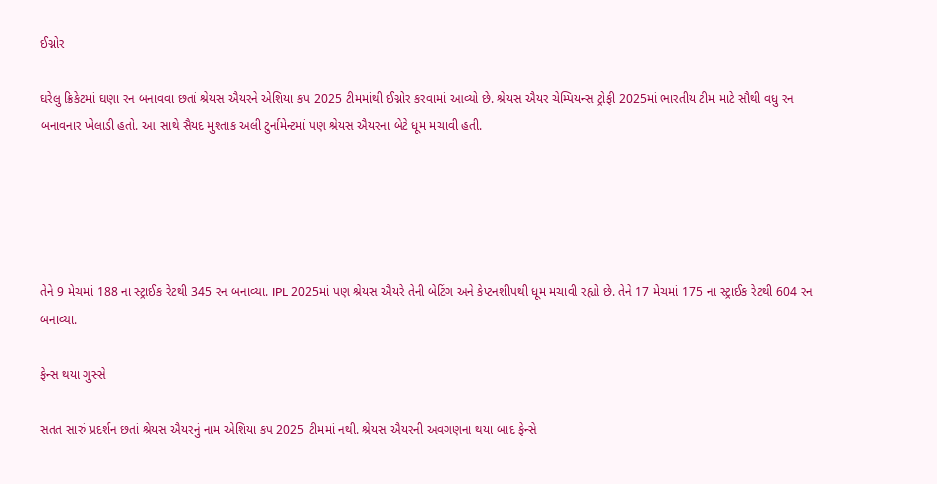ઈગ્નોર

ઘરેલુ ક્રિકેટમાં ઘણા રન બનાવવા છતાં શ્રેયસ ઐયરને એશિયા કપ 2025 ટીમમાંથી ઈગ્નોર કરવામાં આવ્યો છે. શ્રેયસ ઐયર ચેમ્પિયન્સ ટ્રોફી 2025માં ભારતીય ટીમ માટે સૌથી વધુ રન બનાવનાર ખેલાડી હતો. આ સાથે સૈયદ મુશ્તાક અલી ટુર્નામેન્ટમાં પણ શ્રેયસ ઐયરના બેટે ધૂમ મચાવી હતી.





તેને 9 મેચમાં 188 ના સ્ટ્રાઈક રેટથી 345 રન બનાવ્યા. IPL 2025માં પણ શ્રેયસ ઐયરે તેની બેટિંગ અને કેપ્ટનશીપથી ધૂમ મચાવી રહ્યો છે. તેને 17 મેચમાં 175 ના સ્ટ્રાઈક રેટથી 604 રન બનાવ્યા.

ફેન્સ થયા ગુસ્સે

સતત સારું પ્રદર્શન છતાં શ્રેયસ ઐયરનું નામ એશિયા કપ 2025 ટીમમાં નથી. શ્રેયસ ઐયરની અવગણના થયા બાદ ફેન્સે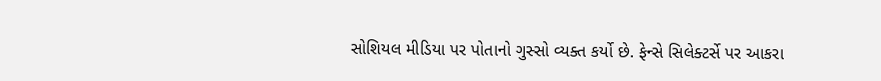સોશિયલ મીડિયા પર પોતાનો ગુસ્સો વ્યક્ત કર્યો છે. ફેન્સે સિલેક્ટર્સે પર આકરા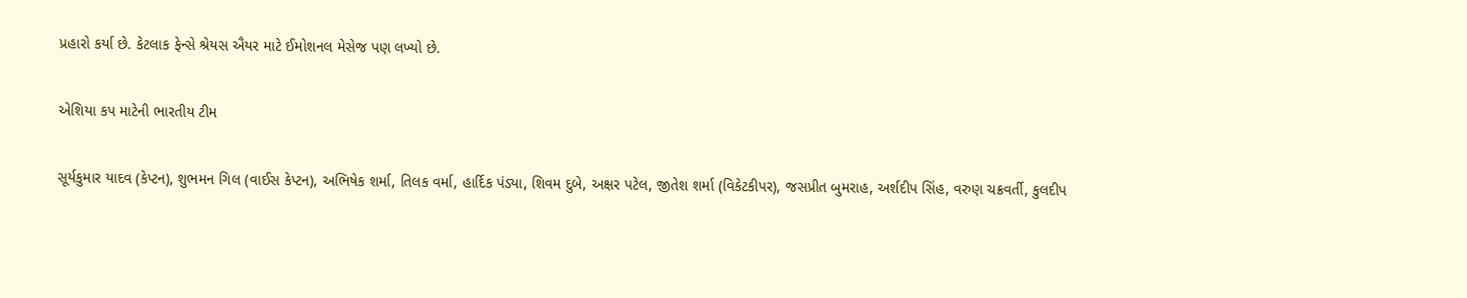પ્રહારો કર્યા છે. કેટલાક ફેન્સે શ્રેયસ ઐયર માટે ઈમોશનલ મેસેજ પણ લખ્યો છે.

એશિયા કપ માટેની ભારતીય ટીમ

સૂર્યકુમાર યાદવ (કેપ્ટન), શુભમન ગિલ (વાઈસ કેપ્ટન), અભિષેક શર્મા, તિલક વર્મા, હાર્દિક પંડ્યા, શિવમ દુબે, અક્ષર પટેલ, જીતેશ શર્મા (વિકેટકીપર), જસપ્રીત બુમરાહ, અર્શદીપ સિંહ, વરુણ ચક્રવર્તી, કુલદીપ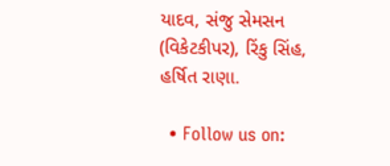યાદવ, સંજુ સેમસન (વિકેટકીપર), રિંકુ સિંહ, હર્ષિત રાણા.

  • Follow us on: